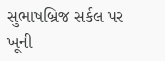સુભાષબ્રિજ સર્કલ પર ખૂની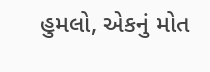હુમલો, એકનું મોત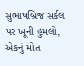સુભાષબ્રિજ સર્કલ પર ખૂની હુમલો, એકનું મોત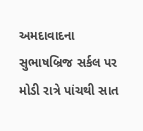અમદાવાદના સુભાષબ્રિજ સર્કલ પર મોડી રાત્રે પાંચથી સાત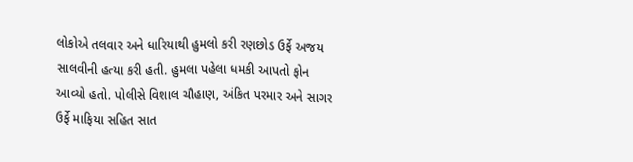લોકોએ તલવાર અને ધારિયાથી હુમલો કરી રણછોડ ઉર્ફે અજય સાલવીની હત્યા કરી હતી. હુમલા પહેલા ધમકી આપતો ફોન આવ્યો હતો. પોલીસે વિશાલ ચૌહાણ, અંકિત પરમાર અને સાગર ઉર્ફે માફિયા સહિત સાત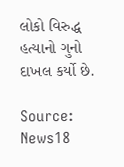લોકો વિરુદ્ધ હત્યાનો ગુનો દાખલ કર્યો છે.

Source: News18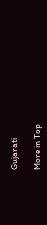Gujarati

More in Top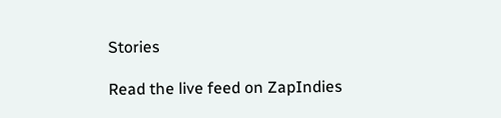Stories

Read the live feed on ZapIndies